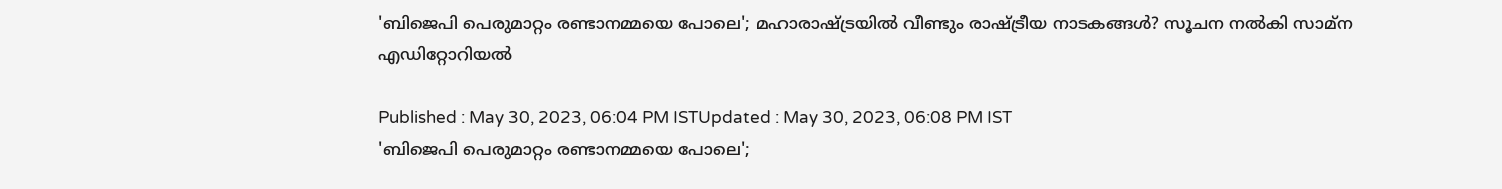'ബിജെപി പെരുമാറ്റം രണ്ടാനമ്മയെ പോലെ'; മഹാരാഷ്ട്രയിൽ വീണ്ടും രാഷ്ട്രീയ നാടകങ്ങൾ? സൂചന നൽകി സാമ്ന എഡിറ്റോറിയൽ

Published : May 30, 2023, 06:04 PM ISTUpdated : May 30, 2023, 06:08 PM IST
'ബിജെപി പെരുമാറ്റം രണ്ടാനമ്മയെ പോലെ';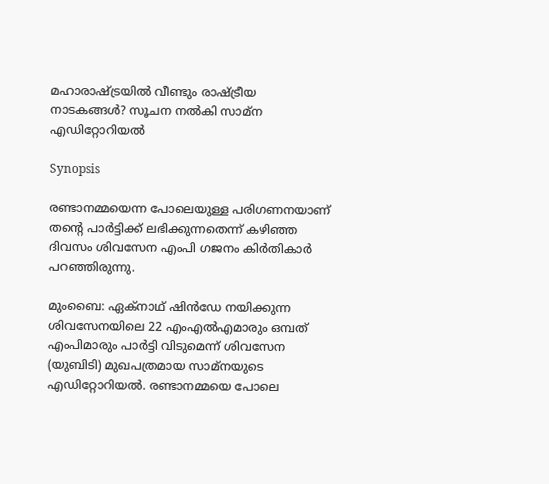മഹാരാഷ്ട്രയിൽ വീണ്ടും രാഷ്ട്രീയ നാടകങ്ങൾ? സൂചന നൽകി സാമ്ന എഡിറ്റോറിയൽ

Synopsis

രണ്ടാനമ്മയെന്ന പോലെയുള്ള പരിഗണനയാണ് തന്‍റെ പാര്‍ട്ടിക്ക് ലഭിക്കുന്നതെന്ന് കഴിഞ്ഞ ദിവസം ശിവസേന എംപി ഗജനം കിര്‍തികാര്‍ പറഞ്ഞിരുന്നു.

മുംബൈ: ഏക്നാഥ് ഷിൻഡേ നയിക്കുന്ന ശിവസേനയിലെ 22 എംഎല്‍എമാരും ഒമ്പത് എംപിമാരും പാർട്ടി വിടുമെന്ന് ശിവസേന (യുബിടി) മുഖപത്രമായ സാമ്നയുടെ എഡിറ്റോറിയല്‍. രണ്ടാനമ്മയെ പോലെ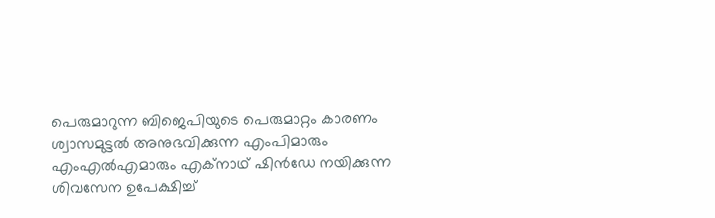പെരുമാറുന്ന ബിജെപിയുടെ പെരുമാറ്റം കാരണം ശ്വാസമുട്ടല്‍ അനുഭവിക്കുന്ന എംപിമാരും എംഎല്‍എമാരും എക്നാഥ് ഷിൻഡേ നയിക്കുന്ന ശിവസേന ഉപേക്ഷിച്ച്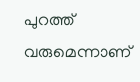പുറത്ത് വരുമെന്നാണ്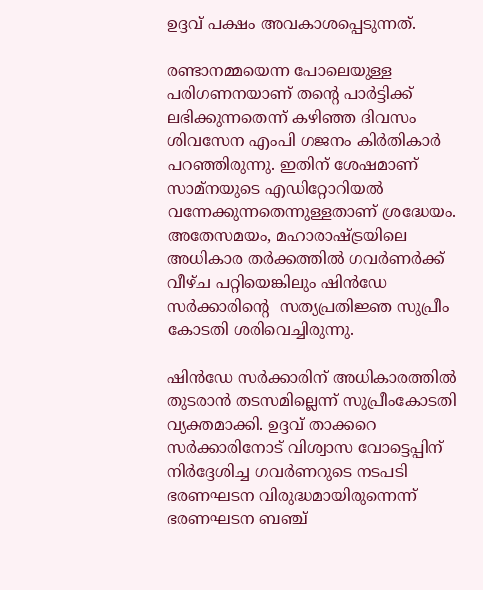ഉദ്ദവ് പക്ഷം അവകാശപ്പെടുന്നത്.

രണ്ടാനമ്മയെന്ന പോലെയുള്ള പരിഗണനയാണ് തന്‍റെ പാര്‍ട്ടിക്ക് ലഭിക്കുന്നതെന്ന് കഴിഞ്ഞ ദിവസം ശിവസേന എംപി ഗജനം കിര്‍തികാര്‍ പറഞ്ഞിരുന്നു. ഇതിന് ശേഷമാണ് സാമ്നയുടെ എഡിറ്റോറിയല്‍ വന്നേക്കുന്നതെന്നുള്ളതാണ് ശ്രദ്ധേയം. അതേസമയം, മഹാരാഷ്ട്രയിലെ അധികാര തര്‍ക്കത്തില്‍ ഗവര്‍ണര്‍ക്ക് വീഴ്ച പറ്റിയെങ്കിലും ഷിന്‍ഡേ സര്‍ക്കാരിന്‍റെ  സത്യപ്രതിജ്ഞ സുപ്രീം കോടതി ശരിവെച്ചിരുന്നു.

ഷിൻഡേ സർക്കാരിന് അധികാരത്തിൽ തുടരാൻ തടസമില്ലെന്ന് സുപ്രീംകോടതി വ്യക്തമാക്കി. ഉദ്ദവ് താക്കറെ സർക്കാരിനോട് വിശ്വാസ വോട്ടെപ്പിന് നിർദ്ദേശിച്ച ഗവർണറുടെ നടപടി ഭരണഘടന വിരുദ്ധമായിരുന്നെന്ന് ഭരണഘടന ബഞ്ച്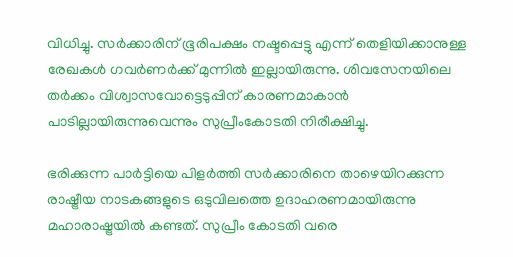വിധിച്ചു. സർക്കാരിന് ഭൂരിപക്ഷം നഷ്ടപ്പെട്ടു എന്ന് തെളിയിക്കാനുള്ള രേഖകൾ ഗവർണർക്ക് മുന്നിൽ ഇല്ലായിരുന്നു. ശിവസേനയിലെ തർക്കം വിശ്വാസവോട്ടെടുപ്പിന് കാരണമാകാൻ പാടില്ലായിരുന്നുവെന്നും സുപ്രീംകോടതി നിരീക്ഷിച്ചു.

ഭരിക്കുന്ന പാർട്ടിയെ പിളർത്തി സർക്കാരിനെ താഴെയിറക്കുന്ന രാഷ്ട്രീയ നാടകങ്ങളുടെ ഒടുവിലത്തെ ഉദാഹരണമായിരുന്നു മഹാരാഷ്ട്രയിൽ കണ്ടത്. സുപ്രീം കോടതി വരെ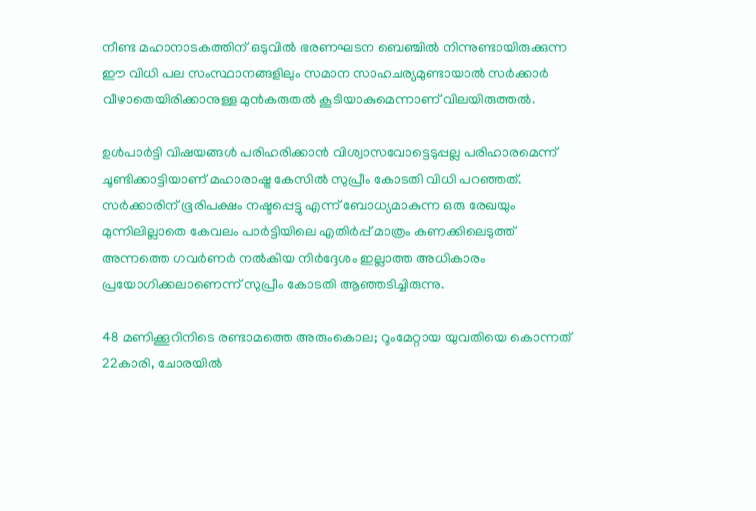നീണ്ട മഹാനാടകത്തിന് ഒടുവിൽ ഭരണഘടന ബെഞ്ചിൽ നിന്നുണ്ടായിരുക്കുന്ന ഈ വിധി പല സംസ്ഥാനങ്ങളിലും സമാന സാഹചര്യമുണ്ടായാൽ സർക്കാർ വീഴാതെയിരിക്കാനുള്ള മുൻകരുതൽ കൂടിയാകുമെന്നാണ് വിലയിരുത്തൽ.

ഉൾപാർട്ടി വിഷയങ്ങൾ പരിഹരിക്കാൻ വിശ്വാസവോട്ടെടുപ്പല്ല പരിഹാരമെന്ന് ചൂണ്ടിക്കാട്ടിയാണ് മഹാരാഷ്ട്ര കേസിൽ സുപ്രീം കോടതി വിധി പറഞ്ഞത്. സർക്കാരിന് ഭൂരിപക്ഷം നഷ്ടപ്പെട്ടു എന്ന് ബോധ്യമാകുന്ന ഒരു രേഖയും മുന്നിലില്ലാതെ കേവലം പാർട്ടിയിലെ എതിർപ്പ് മാത്രം കണക്കിലെടുത്ത് അന്നത്തെ ഗവർണർ നൽകിയ നിർദ്ദേശം ഇല്ലാത്ത അധികാരം പ്രയോഗിക്കലാണെന്ന് സുപ്രീം കോടതി ആഞ്ഞടിച്ചിരുന്നു.

48 മണിക്കൂറിനിടെ രണ്ടാമത്തെ അരുംകൊല; റൂംമേറ്റായ യുവതിയെ കൊന്നത് 22കാരി, ചോരയിൽ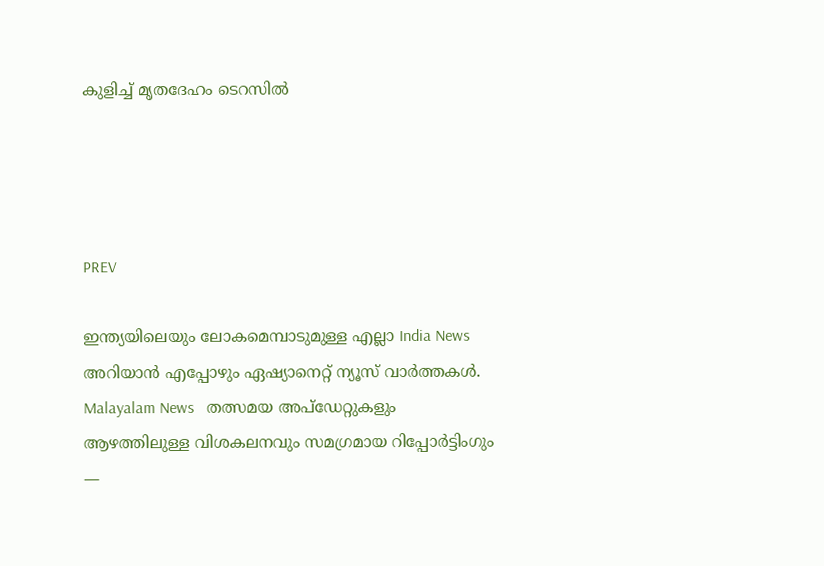കുളിച്ച് മൃതദേഹം ടെറസിൽ




PREV

ഇന്ത്യയിലെയും ലോകമെമ്പാടുമുള്ള എല്ലാ India News അറിയാൻ എപ്പോഴും ഏഷ്യാനെറ്റ് ന്യൂസ് വാർത്തകൾ. Malayalam News   തത്സമയ അപ്‌ഡേറ്റുകളും ആഴത്തിലുള്ള വിശകലനവും സമഗ്രമായ റിപ്പോർട്ടിംഗും —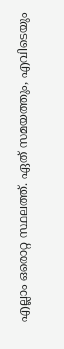എല്ലാം ഒരൊറ്റ സ്ഥലത്ത്. ഏത് സമയത്തും, എവിടെയും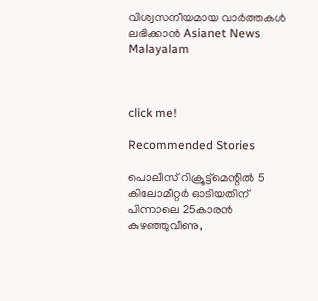വിശ്വസനീയമായ വാർത്തകൾ ലഭിക്കാൻ Asianet News Malayalam



click me!

Recommended Stories

പൊലീസ് റിക്രൂട്ട്‌മെന്റിൽ 5 കിലോമീറ്റര്‍ ഓടിയതിന് പിന്നാലെ 25കാരൻ കുഴഞ്ഞുവീണു,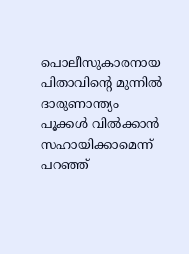പൊലീസുകാരനായ പിതാവിന്റെ മുന്നിൽ ദാരുണാന്ത്യം
പൂക്കൾ വിൽക്കാൻ സഹായിക്കാമെന്ന് പറഞ്ഞ്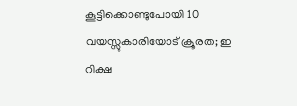കൂട്ടിക്കൊണ്ടുപോയി 10 വയസ്സുകാരിയോട് ക്രൂരത; ഇ റിക്ഷ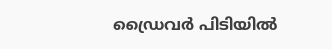ഡ്രൈവർ പിടിയിൽ